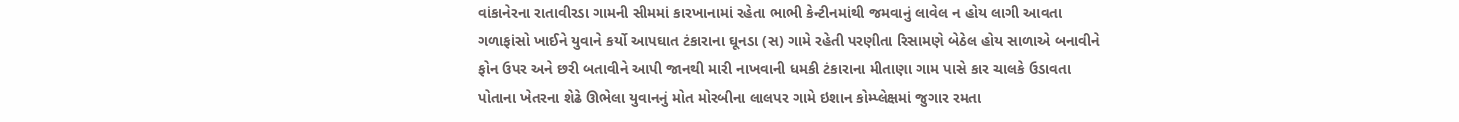વાંકાનેરના રાતાવીરડા ગામની સીમમાં કારખાનામાં રહેતા ભાભી કેન્ટીનમાંથી જમવાનું લાવેલ ન હોય લાગી આવતા ગળાફાંસો ખાઈને યુવાને કર્યો આપઘાત ટંકારાના ઘૂનડા (સ) ગામે રહેતી પરણીતા રિસામણે બેઠેલ હોય સાળાએ બનાવીને ફોન ઉપર અને છરી બતાવીને આપી જાનથી મારી નાખવાની ધમકી ટંકારાના મીતાણા ગામ પાસે કાર ચાલકે ઉડાવતા પોતાના ખેતરના શેઢે ઊભેલા યુવાનનું મોત મોરબીના લાલપર ગામે ઇશાન કોમ્પ્લેક્ષમાં જુગાર રમતા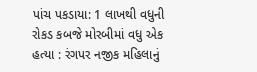પાંચ પકડાયા: 1 લાખથી વધુની રોકડ કબજે મોરબીમાં વધુ એક હત્યા : રંગપર નજીક મહિલાનું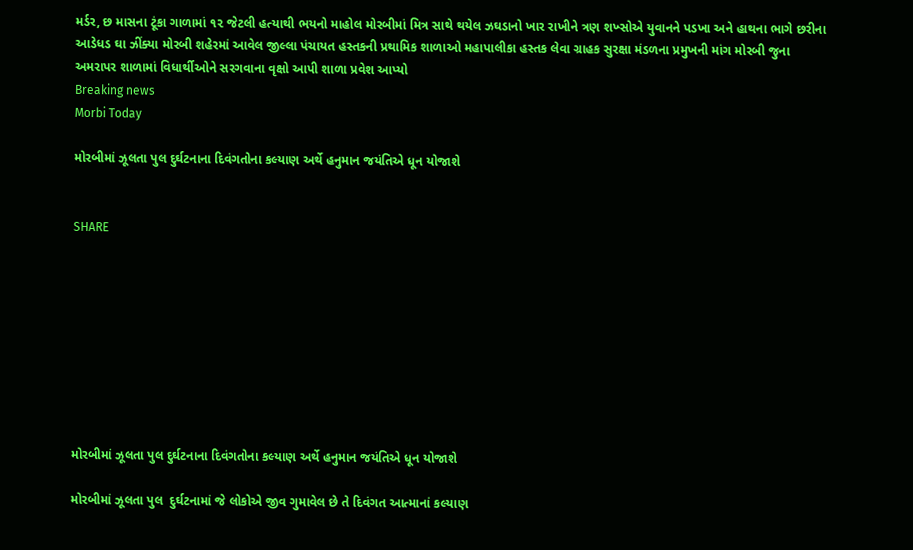મર્ડર, છ માસના ટૂંકા ગાળામાં ૧૨ જેટલી હત્યાથી ભયનો માહોલ મોરબીમાં મિત્ર સાથે થયેલ ઝઘડાનો ખાર રાખીને ત્રણ શખ્સોએ યુવાનને પડખા અને હાથના ભાગે છરીના આડેધડ ઘા ઝીંક્યા મોરબી શહેરમાં આવેલ જીલ્લા પંચાયત હસ્તકની પ્રથામિક શાળાઓ મહાપાલીકા હસ્તક લેવા ગ્રાહક સુરક્ષા મંડળના પ્રમુખની માંગ મોરબી જુના અમરાપર શાળામાં વિધાર્થીઓને સરગવાના વૃક્ષો આપી શાળા પ્રવેશ આપ્યો
Breaking news
Morbi Today

મોરબીમાં ઝૂલતા પુલ દુર્ઘટનાના દિવંગતોના કલ્યાણ અર્થે હનુમાન જયંતિએ ધૂન યોજાશે


SHARE









મોરબીમાં ઝૂલતા પુલ દુર્ઘટનાના દિવંગતોના કલ્યાણ અર્થે હનુમાન જયંતિએ ધૂન યોજાશે

મોરબીમાં ઝૂલતા પુલ  દુર્ઘટનામાં જે લોકોએ જીવ ગુમાવેલ છે તે દિવંગત આત્માનાં કલ્યાણ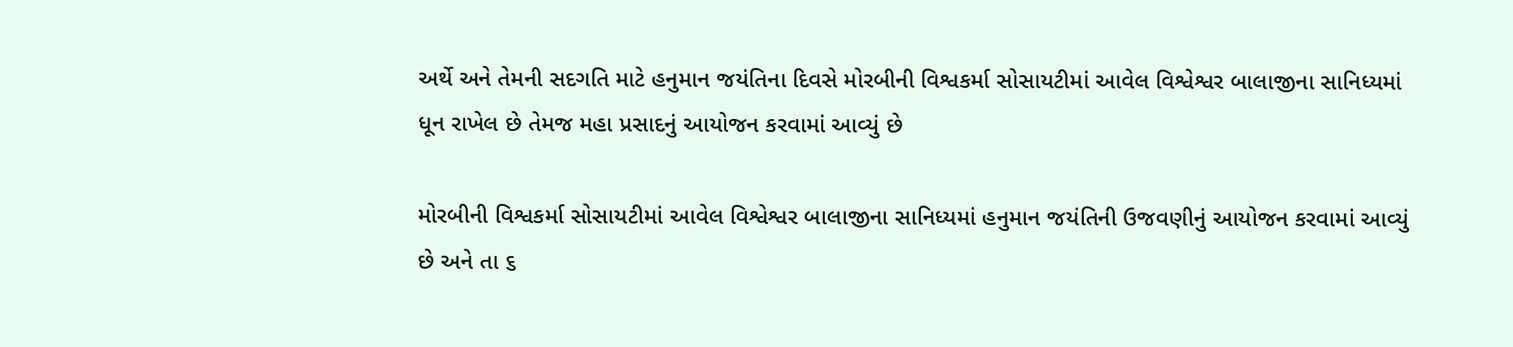અર્થે અને તેમની સદગતિ માટે હનુમાન જયંતિના દિવસે મોરબીની વિશ્વકર્મા સોસાયટીમાં આવેલ વિશ્વેશ્વર બાલાજીના સાનિધ્યમાં ધૂન રાખેલ છે તેમજ મહા પ્રસાદનું આયોજન કરવામાં આવ્યું છે

મોરબીની વિશ્વકર્મા સોસાયટીમાં આવેલ વિશ્વેશ્વર બાલાજીના સાનિધ્યમાં હનુમાન જયંતિની ઉજવણીનું આયોજન કરવામાં આવ્યું છે અને તા ૬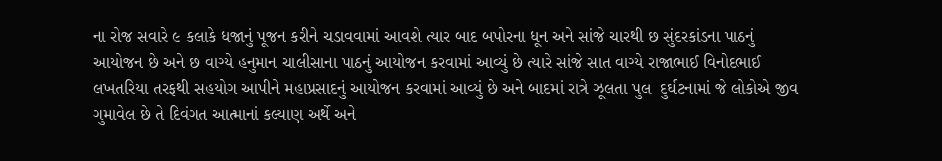ના રોજ સવારે ૯ કલાકે ધજાનું પૂજન કરીને ચડાવવામાં આવશે ત્યાર બાદ બપોરના ધૂન અને સાંજે ચારથી છ સુંદરકાંડના પાઠનું આયોજન છે અને છ વાગ્યે હનુમાન ચાલીસાના પાઠનું આયોજન કરવામાં આવ્યું છે ત્યારે સાંજે સાત વાગ્યે રાજાભાઈ વિનોદભાઈ લખતરિયા તરફથી સહયોગ આપીને મહાપ્રસાદનું આયોજન કરવામાં આવ્યું છે અને બાદમાં રાત્રે ઝૂલતા પુલ  દુર્ઘટનામાં જે લોકોએ જીવ ગુમાવેલ છે તે દિવંગત આત્માનાં કલ્યાણ અર્થે અને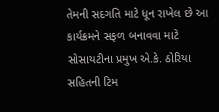તેમની સદગતિ માટે ધૂન રાખેલ છે આ કાર્યક્રમને સફળ બનાવવા માટે સોસાયટીના પ્રમુખ એ.કે. ઠોરિયા સહિતની ટિમ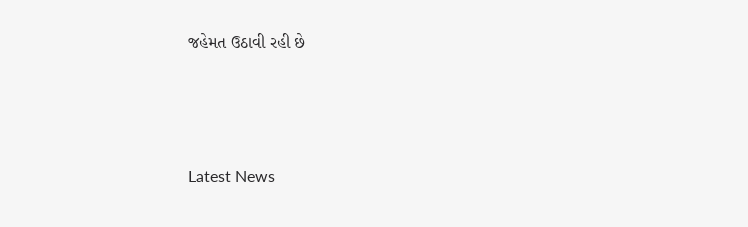જહેમત ઉઠાવી રહી છે






Latest News